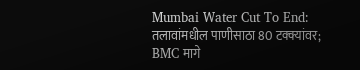Mumbai Water Cut To End: तलावांमधील पाणीसाठा 80 टक्क्यांवर; BMC मागे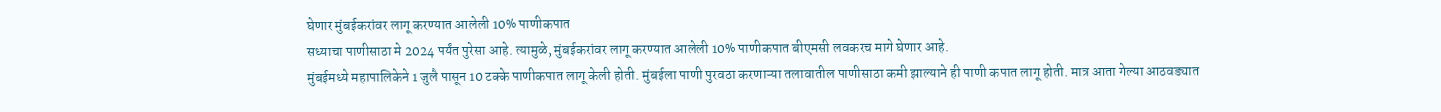घेणार मुंबईकरांवर लागू करण्यात आलेली 10% पाणीकपात
सध्याचा पाणीसाठा मे 2024 पर्यंत पुरेसा आहे. त्यामुळे, मुंबईकरांवर लागू करण्यात आलेली 10% पाणीकपात बीएमसी लवकरच मागे घेणार आहे.
मुंबईमध्ये महापालिकेने 1 जुलै पासून 10 टक्के पाणीकपात लागू केली होती. मुंबईला पाणी पुरवठा करणाऱ्या तलावातील पाणीसाठा कमी झाल्याने ही पाणी कपात लागू होती. मात्र आता गेल्या आठवड्यात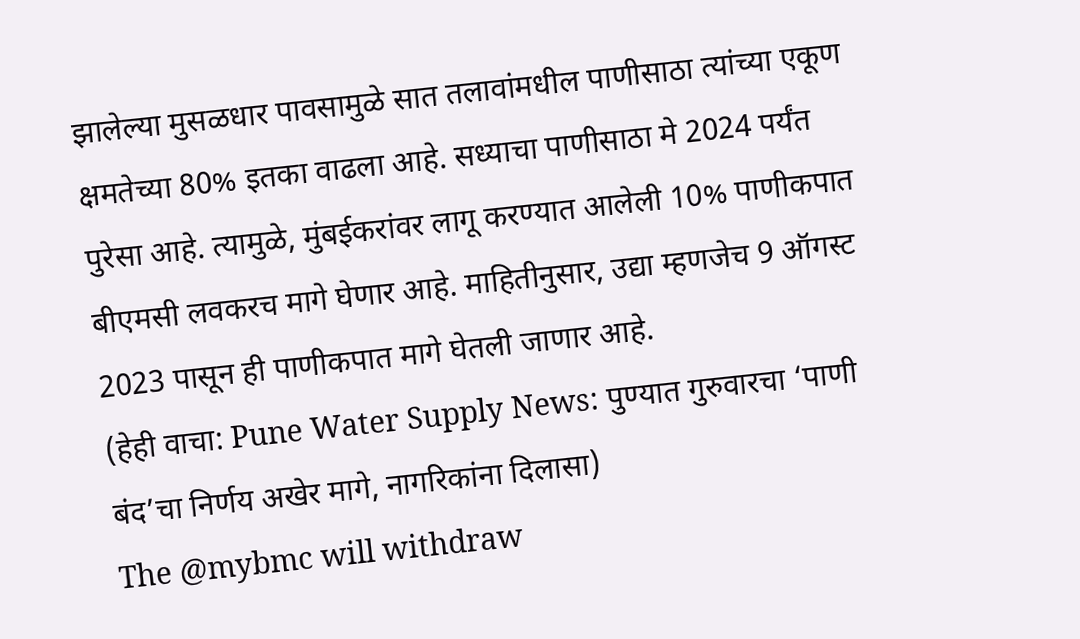झालेल्या मुसळधार पावसामुळे सात तलावांमधील पाणीसाठा त्यांच्या एकूण क्षमतेच्या 80% इतका वाढला आहे. सध्याचा पाणीसाठा मे 2024 पर्यंत पुरेसा आहे. त्यामुळे, मुंबईकरांवर लागू करण्यात आलेली 10% पाणीकपात बीएमसी लवकरच मागे घेणार आहे. माहितीनुसार, उद्या म्हणजेच 9 ऑगस्ट 2023 पासून ही पाणीकपात मागे घेतली जाणार आहे.
(हेही वाचा: Pune Water Supply News: पुण्यात गुरुवारचा ‘पाणी बंद’चा निर्णय अखेर मागे, नागरिकांना दिलासा)
The @mybmc will withdraw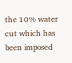the 10% water cut which has been imposed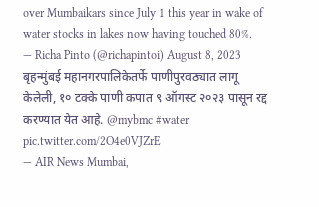over Mumbaikars since July 1 this year in wake of water stocks in lakes now having touched 80%.
— Richa Pinto (@richapintoi) August 8, 2023
बृहन्मुंबई महानगरपालिकेतर्फे पाणीपुरवठ्यात लागू केलेली, १० टक्के पाणी कपात ९ ऑगस्ट २०२३ पासून रद्द करण्यात येत आहे. @mybmc #water pic.twitter.com/2O4e0VJZrE
— AIR News Mumbai,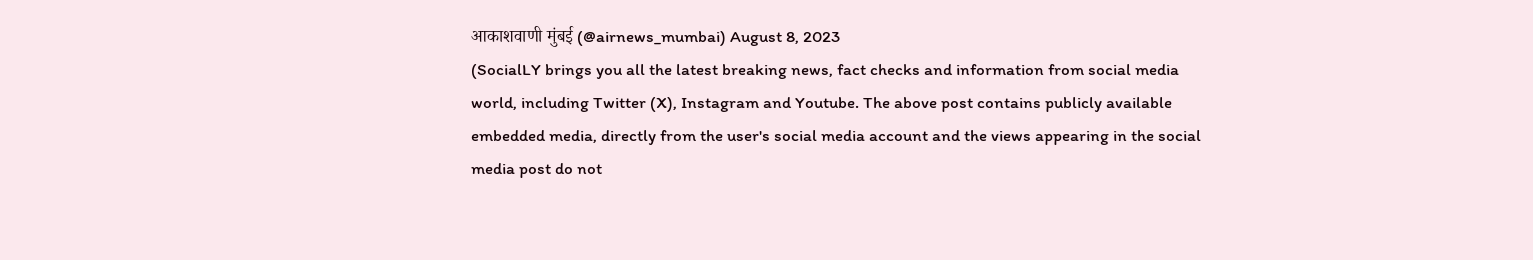आकाशवाणी मुंबई (@airnews_mumbai) August 8, 2023
(SocialLY brings you all the latest breaking news, fact checks and information from social media world, including Twitter (X), Instagram and Youtube. The above post contains publicly available embedded media, directly from the user's social media account and the views appearing in the social media post do not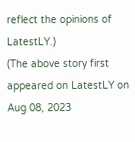reflect the opinions of LatestLY.)
(The above story first appeared on LatestLY on Aug 08, 2023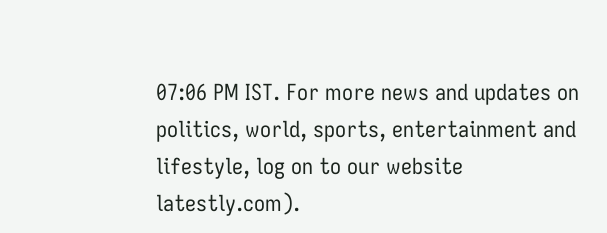07:06 PM IST. For more news and updates on politics, world, sports, entertainment and lifestyle, log on to our website latestly.com).